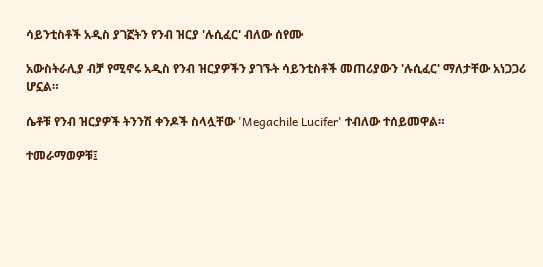ሳይንቲስቶች አዲስ ያገኟትን የንብ ዝርያ 'ሉሲፈር' ብለው ሰየሙ

አውስትራሊያ ብቻ የሚኖሩ አዲስ የንብ ዝርያዎችን ያገኙት ሳይንቲስቶች መጠሪያውን 'ሉሲፈር' ማለታቸው አነጋጋሪ ሆኗል።

ሴቶቹ የንብ ዝርያዎች ትንንሽ ቀንዶች ስላሏቸው 'Megachile Lucifer' ተብለው ተሰይመዋል።

ተመራማወዎቹ፤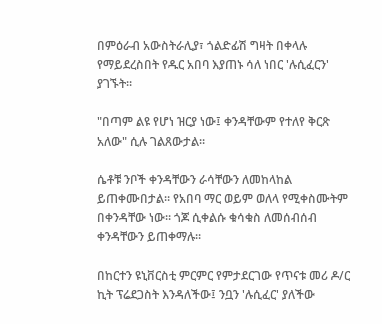በምዕራብ አውስትራሊያ፣ ጎልድፊሽ ግዛት በቀላሉ የማይደረስበት የዱር አበባ እያጠኑ ሳለ ነበር 'ሉሲፈርን' ያገኙት።

"በጣም ልዩ የሆነ ዝርያ ነው፤ ቀንዳቸውም የተለየ ቅርጽ አለው" ሲሉ ገልጸውታል።

ሴቶቹ ንቦች ቀንዳቸውን ራሳቸውን ለመከላከል ይጠቀሙበታል። የአበባ ማር ወይም ወለላ የሚቀስሙትም በቀንዳቸው ነው። ጎጆ ሲቀልሱ ቁሳቁስ ለመሰብሰብ ቀንዳቸውን ይጠቀማሉ።

በከርተን ዩኒቨርስቲ ምርምር የምታደርገው የጥናቱ መሪ ዶ/ር ኪት ፕሬደጋስት እንዳለችው፤ ንቧን 'ሉሲፈር' ያለችው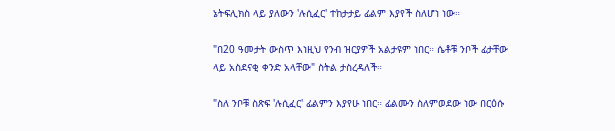ኔትፍሊክስ ላይ ያለውን 'ሉሲፈር' ተከታታይ ፊልም እያየች ስለሆነ ነው።

"በ20 ዓመታት ውስጥ እነዚህ የንብ ዝርያዎች አልታዩም ነበር። ሴቶቹ ንቦች ፊታቸው ላይ አስደናቂ ቀንድ አላቸው" ስትል ታስረዳለች።

"ስለ ንቦቹ ስጽፍ 'ሉሲፈር' ፊልምን እያየሁ ነበር። ፊልሙን ስለምወደው ነው በርዕሱ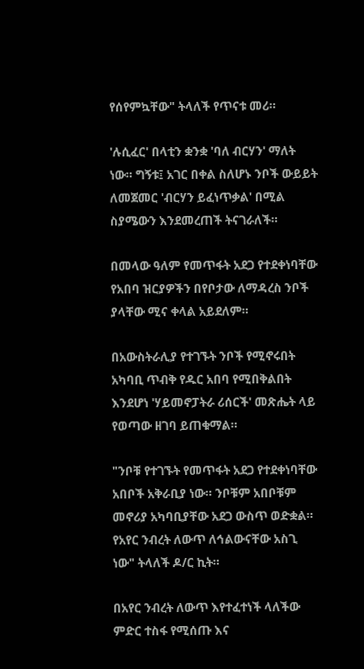የሰየምኳቸው" ትላለች የጥናቱ መሪ።

'ሉሲፈር' በላቲን ቋንቋ 'ባለ ብርሃን' ማለት ነው። ግኝቱ፤ አገር በቀል ስለሆኑ ንቦች ውይይት ለመጀመር 'ብርሃን ይፈነጥቃል' በሚል ስያሜውን እንደመረጠች ትናገራለች።

በመላው ዓለም የመጥፋት አደጋ የተደቀነባቸው የአበባ ዝርያዎችን በየቦታው ለማዳረስ ንቦች ያላቸው ሚና ቀላል አይደለም።

በአውስትራሊያ የተገኙት ንቦች የሚኖሩበት አካባቢ ጥብቅ የዱር አበባ የሚበቅልበት እንደሆነ 'ሃይመኖፓትራ ሪሰርች' መጽሔት ላይ የወጣው ዘገባ ይጠቁማል።

"ንቦቹ የተገኙት የመጥፋት አደጋ የተደቀነባቸው አበቦች አቅራቢያ ነው። ንቦቹም አበቦቹም መኖሪያ አካባቢያቸው አደጋ ውስጥ ወድቋል። የአየር ንብረት ለውጥ ለኅልውናቸው አስጊ ነው" ትላለች ዶ/ር ኪት።

በአየር ንብረት ለውጥ እየተፈተነች ላለችው ምድር ተስፋ የሚሰጡ እና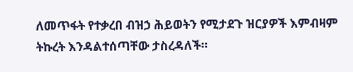ለመጥፋት የተቃረበ ብዝኃ ሕይወትን የሚታደጉ ዝርያዎች እምብዛም ትኩረት እንዳልተሰጣቸው ታስረዳለች።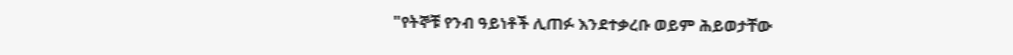"የትኞቹ የንብ ዓይነቶች ሊጠፉ እንደተቃረቡ ወይም ሕይወታቸው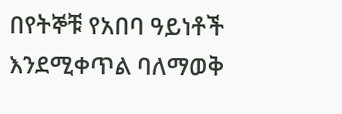በየትኞቹ የአበባ ዓይነቶች እንደሚቀጥል ባለማወቅ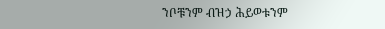ንቦቹንም ብዝኃ ሕይወቱንም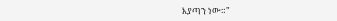እያጣን ነው።"